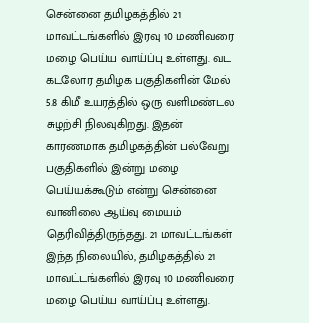சென்னை தமிழகத்தில் 21 மாவட்டங்களில் இரவு 10 மணிவரை மழை பெய்ய வாய்ப்பு உள்ளது. வட கடலோர தமிழக பகுதிகளின் மேல் 5.8 கிமீ உயரத்தில் ஒரு வளிமண்டல சுழற்சி நிலவுகிறது. இதன் காரணமாக தமிழகத்தின் பல்வேறு பகுதிகளில் இன்று மழை பெய்யக்கூடும் என்று சென்னை வானிலை ஆய்வு மையம் தெரிவித்திருந்தது. 21 மாவட்டங்கள் இந்த நிலையில், தமிழகத்தில் 21 மாவட்டங்களில் இரவு 10 மணிவரை மழை பெய்ய வாய்ப்பு உள்ளது.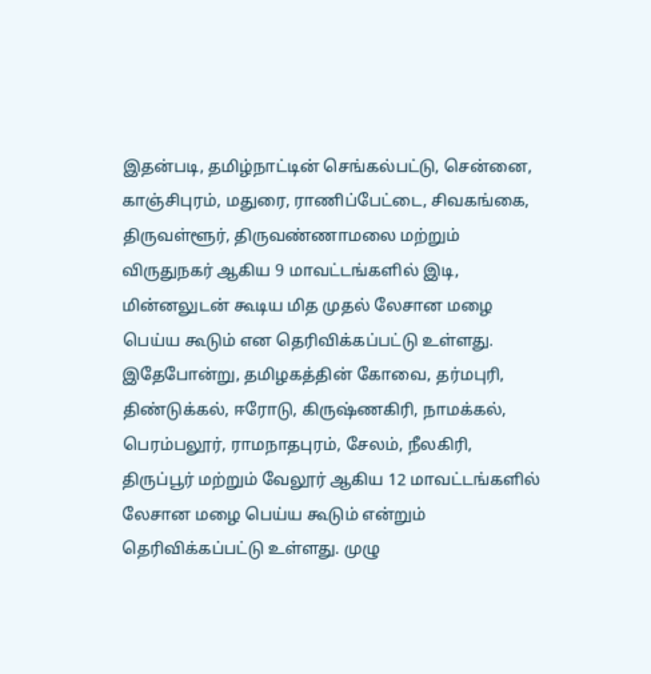இதன்படி, தமிழ்நாட்டின் செங்கல்பட்டு, சென்னை, காஞ்சிபுரம், மதுரை, ராணிப்பேட்டை, சிவகங்கை, திருவள்ளூர், திருவண்ணாமலை மற்றும் விருதுநகர் ஆகிய 9 மாவட்டங்களில் இடி, மின்னலுடன் கூடிய மித முதல் லேசான மழை பெய்ய கூடும் என தெரிவிக்கப்பட்டு உள்ளது. இதேபோன்று, தமிழகத்தின் கோவை, தர்மபுரி, திண்டுக்கல், ஈரோடு, கிருஷ்ணகிரி, நாமக்கல், பெரம்பலூர், ராமநாதபுரம், சேலம், நீலகிரி, திருப்பூர் மற்றும் வேலூர் ஆகிய 12 மாவட்டங்களில் லேசான மழை பெய்ய கூடும் என்றும் தெரிவிக்கப்பட்டு உள்ளது. முழு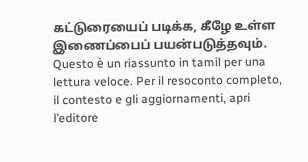கட்டுரையைப் படிக்க, கீழே உள்ள இணைப்பைப் பயன்படுத்தவும்.
Questo è un riassunto in tamil per una lettura veloce. Per il resoconto completo, il contesto e gli aggiornamenti, apri l’editore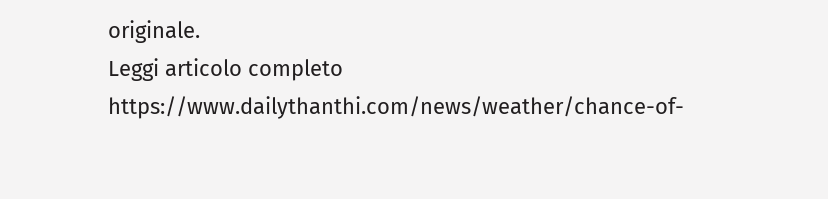originale.
Leggi articolo completo
https://www.dailythanthi.com/news/weather/chance-of-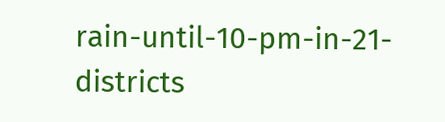rain-until-10-pm-in-21-districts